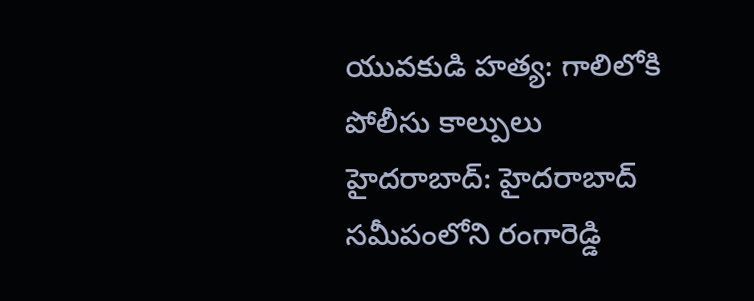యువకుడి హత్య: గాలిలోకి పోలీసు కాల్పులు
హైదరాబాద్: హైదరాబాద్ సమీపంలోని రంగారెడ్డి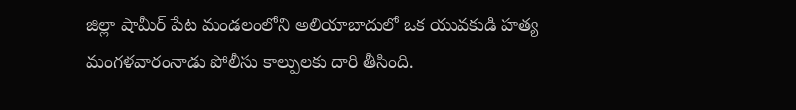జిల్లా షామీర్ పేట మండలంలోని అలియాబాదులో ఒక యువకుడి హత్య మంగళవారంనాడు పోలీసు కాల్పులకు దారి తీసింది.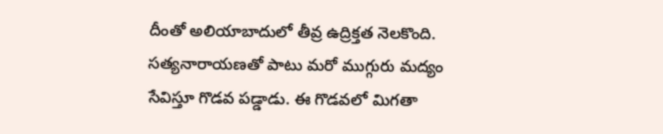దీంతో అలియాబాదులో తీవ్ర ఉద్రిక్తత నెలకొంది. సత్యనారాయణతో పాటు మరో ముగ్గురు మద్యం సేవిస్తూ గొడవ పడ్డాడు. ఈ గొడవలో మిగతా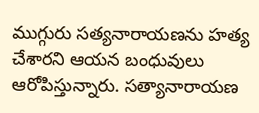ముగ్గురు సత్యనారాయణను హత్య చేశారని ఆయన బంధువులు ఆరోపిస్తున్నారు. సత్యానారాయణ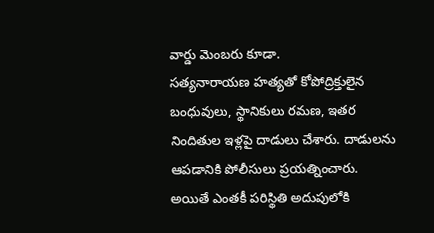వార్డు మెంబరు కూడా.
సత్యనారాయణ హత్యతో కోపోద్రిక్తులైన బంధువులు, స్థానికులు రమణ, ఇతర నిందితుల ఇళ్లపై దాడులు చేశారు. దాడులను ఆపడానికి పోలీసులు ప్రయత్నించారు. అయితే ఎంతకీ పరిస్థితి అదుపులోకి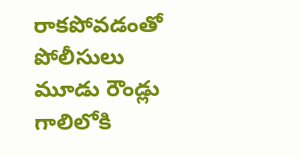రాకపోవడంతో పోలీసులు మూడు రౌండ్లు గాలిలోకి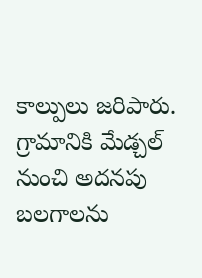కాల్పులు జరిపారు. గ్రామానికి మేడ్చల్ నుంచి అదనపు బలగాలను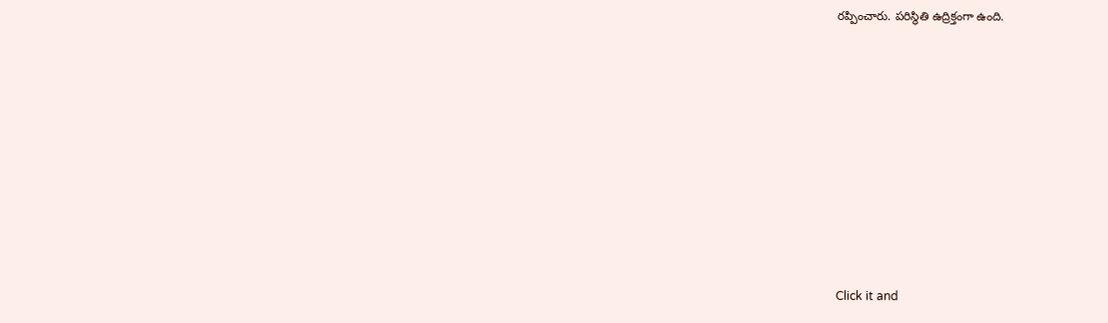రప్పించారు. పరిస్థితి ఉద్రిక్తంగా ఉంది.












Click it and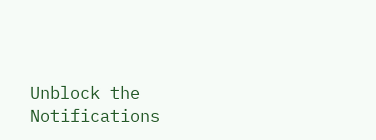Unblock the Notifications